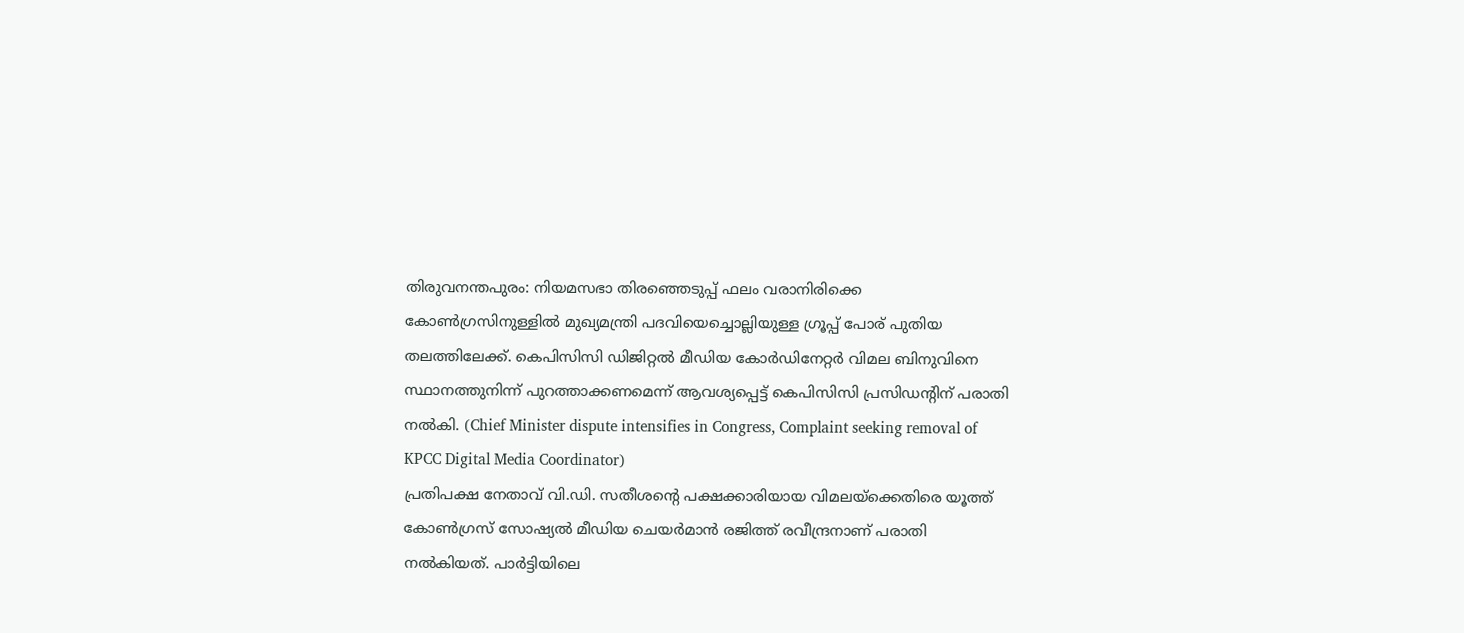തിരുവനന്തപുരം: നിയമസഭാ തിരഞ്ഞെടുപ്പ് ഫലം വരാനിരിക്കെ കോൺഗ്രസിനുള്ളിൽ മുഖ്യമന്ത്രി പദവിയെച്ചൊല്ലിയുള്ള ഗ്രൂപ്പ് പോര് പുതിയ തലത്തിലേക്ക്. കെപിസിസി ഡിജിറ്റൽ മീഡിയ കോർഡിനേറ്റർ വിമല ബിനുവിനെ സ്ഥാനത്തുനിന്ന് പുറത്താക്കണമെന്ന് ആവശ്യപ്പെട്ട് കെപിസിസി പ്രസിഡന്റിന് പരാതി നൽകി. (Chief Minister dispute intensifies in Congress, Complaint seeking removal of KPCC Digital Media Coordinator)
പ്രതിപക്ഷ നേതാവ് വി.ഡി. സതീശന്റെ പക്ഷക്കാരിയായ വിമലയ്ക്കെതിരെ യൂത്ത് കോൺഗ്രസ് സോഷ്യൽ മീഡിയ ചെയർമാൻ രജിത്ത് രവീന്ദ്രനാണ് പരാതി നൽകിയത്. പാർട്ടിയിലെ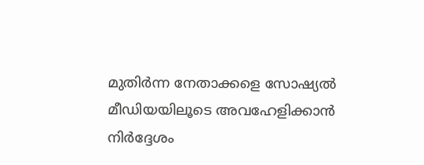മുതിർന്ന നേതാക്കളെ സോഷ്യൽ മീഡിയയിലൂടെ അവഹേളിക്കാൻ നിർദ്ദേശം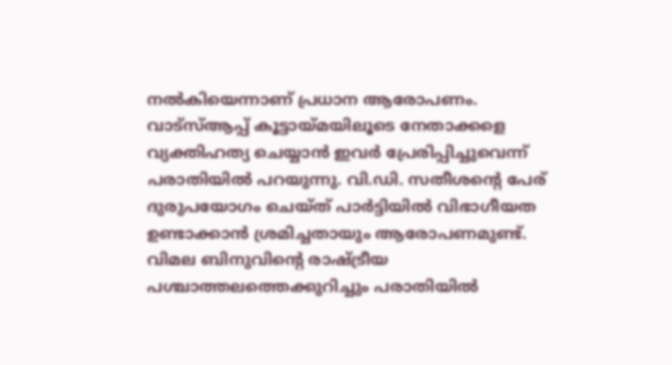നൽകിയെന്നാണ് പ്രധാന ആരോപണം.
വാട്സ്ആപ്പ് കൂട്ടായ്മയിലൂടെ നേതാക്കളെ വ്യക്തിഹത്യ ചെയ്യാൻ ഇവർ പ്രേരിപ്പിച്ചുവെന്ന് പരാതിയിൽ പറയുന്നു. വി.ഡി. സതീശന്റെ പേര് ദുരുപയോഗം ചെയ്ത് പാർട്ടിയിൽ വിഭാഗീയത ഉണ്ടാക്കാൻ ശ്രമിച്ചതായും ആരോപണമുണ്ട്. വിമല ബിനുവിന്റെ രാഷ്ട്രീയ പശ്ചാത്തലത്തെക്കുറിച്ചും പരാതിയിൽ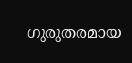ഗുരുതരമായ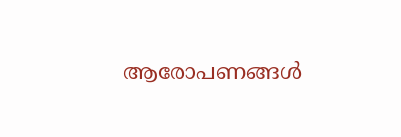ആരോപണങ്ങൾ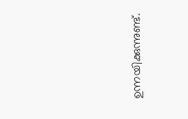ഉന്നയിക്കുന്നുണ്ട്.